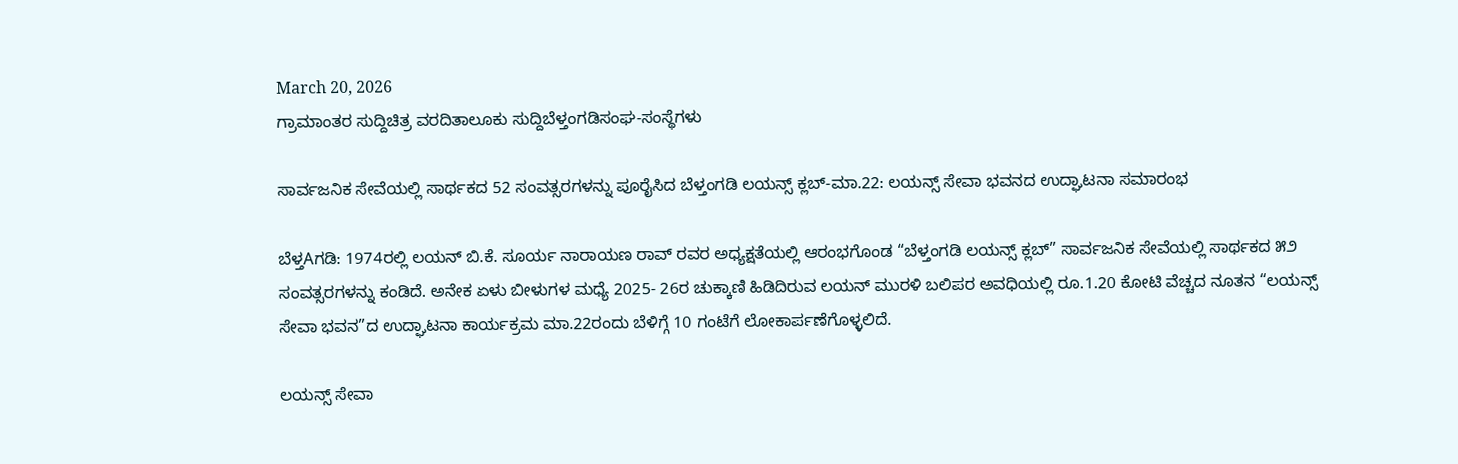March 20, 2026
ಗ್ರಾಮಾಂತರ ಸುದ್ದಿಚಿತ್ರ ವರದಿತಾಲೂಕು ಸುದ್ದಿಬೆಳ್ತಂಗಡಿಸಂಘ-ಸಂಸ್ಥೆಗಳು

ಸಾರ್ವಜನಿಕ ಸೇವೆಯಲ್ಲಿ ಸಾರ್ಥಕದ 52 ಸಂವತ್ಸರಗಳನ್ನು ಪೂರೈಸಿದ ಬೆಳ್ತಂಗಡಿ ಲಯನ್ಸ್ ಕ್ಲಬ್-ಮಾ.22: ಲಯನ್ಸ್ ಸೇವಾ ಭವನದ ಉದ್ಘಾಟನಾ ಸಮಾರಂಭ

ಬೆಳ್ತAಗಡಿ: 1974ರಲ್ಲಿ ಲಯನ್ ಬಿ.ಕೆ. ಸೂರ್ಯ ನಾರಾಯಣ ರಾವ್ ರವರ ಅಧ್ಯಕ್ಷತೆಯಲ್ಲಿ ಆರಂಭಗೊಂಡ “ಬೆಳ್ತಂಗಡಿ ಲಯನ್ಸ್ ಕ್ಲಬ್” ಸಾರ್ವಜನಿಕ ಸೇವೆಯಲ್ಲಿ ಸಾರ್ಥಕದ ೫೨ ಸಂವತ್ಸರಗಳನ್ನು ಕಂಡಿದೆ. ಅನೇಕ ಏಳು ಬೀಳುಗಳ ಮಧ್ಯೆ 2025- 26ರ ಚುಕ್ಕಾಣಿ ಹಿಡಿದಿರುವ ಲಯನ್ ಮುರಳಿ ಬಲಿಪರ ಅವಧಿಯಲ್ಲಿ ರೂ.1.20 ಕೋಟಿ ವೆಚ್ಚದ ನೂತನ “ಲಯನ್ಸ್ ಸೇವಾ ಭವನ”ದ ಉದ್ಘಾಟನಾ ಕಾರ್ಯಕ್ರಮ ಮಾ.22ರಂದು ಬೆಳಿಗ್ಗೆ 10 ಗಂಟೆಗೆ ಲೋಕಾರ್ಪಣೆಗೊಳ್ಳಲಿದೆ.

ಲಯನ್ಸ್ ಸೇವಾ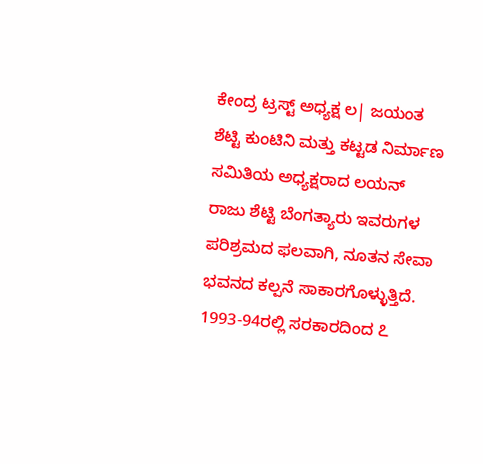ಕೇಂದ್ರ ಟ್ರಸ್ಟ್ ಅಧ್ಯಕ್ಷ ಲ| ಜಯಂತ ಶೆಟ್ಟಿ ಕುಂಟಿನಿ ಮತ್ತು ಕಟ್ಟಡ ನಿರ್ಮಾಣ ಸಮಿತಿಯ ಅಧ್ಯಕ್ಷರಾದ ಲಯನ್ ರಾಜು ಶೆಟ್ಟಿ ಬೆಂಗತ್ಯಾರು ಇವರುಗಳ ಪರಿಶ್ರಮದ ಫಲವಾಗಿ, ನೂತನ ಸೇವಾ ಭವನದ ಕಲ್ಪನೆ ಸಾಕಾರಗೊಳ್ಳುತ್ತಿದೆ.
1993-94ರಲ್ಲಿ ಸರಕಾರದಿಂದ ೭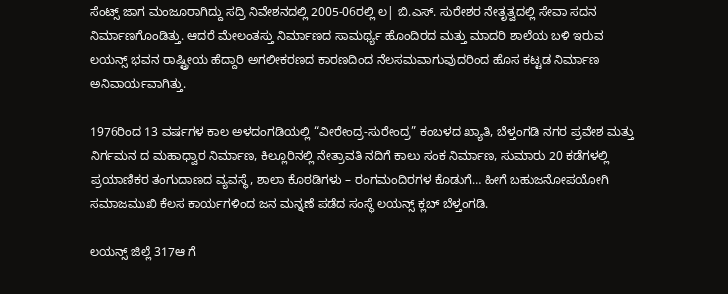ಸೆಂಟ್ಸ್ ಜಾಗ ಮಂಜೂರಾಗಿದ್ದು ಸದ್ರಿ ನಿವೇಶನದಲ್ಲಿ 2005-06ರಲ್ಲಿ ಲ| ಬಿ.ಎಸ್. ಸುರೇಶರ ನೇತೃತ್ವದಲ್ಲಿ ಸೇವಾ ಸದನ ನಿರ್ಮಾಣಗೊಂಡಿತ್ತು. ಆದರೆ ಮೇಲಂತಸ್ತು ನಿರ್ಮಾಣದ ಸಾಮರ್ಥ್ಯ ಹೊಂದಿರದ ಮತ್ತು ಮಾದರಿ ಶಾಲೆಯ ಬಳಿ ಇರುವ ಲಯನ್ಸ್ ಭವನ ರಾಷ್ಟ್ರೀಯ ಹೆದ್ದಾರಿ ಅಗಲೀಕರಣದ ಕಾರಣದಿಂದ ನೆಲಸಮವಾಗುವುದರಿಂದ ಹೊಸ ಕಟ್ಟಡ ನಿರ್ಮಾಣ ಅನಿವಾರ್ಯವಾಗಿತ್ತು.

1976ರಿಂದ 13 ವರ್ಷಗಳ ಕಾಲ ಅಳದಂಗಡಿಯಲ್ಲಿ “ವೀರೇಂದ್ರ-ಸುರೇಂದ್ರ” ಕಂಬಳದ ಖ್ಯಾತಿ, ಬೆಳ್ತಂಗಡಿ ನಗರ ಪ್ರವೇಶ ಮತ್ತು ನಿರ್ಗಮನ ದ ಮಹಾಧ್ವಾರ ನಿರ್ಮಾಣ, ಕಿಲ್ಲೂರಿನಲ್ಲಿ ನೇತ್ರಾವತಿ ನದಿಗೆ ಕಾಲು ಸಂಕ ನಿರ್ಮಾಣ, ಸುಮಾರು 20 ಕಡೆಗಳಲ್ಲಿ ಪ್ರಯಾಣಿಕರ ತಂಗುದಾಣದ ವ್ಯವಸ್ಥೆ, ಶಾಲಾ ಕೊಠಡಿಗಳು – ರಂಗಮಂದಿರಗಳ ಕೊಡುಗೆ… ಹೀಗೆ ಬಹುಜನೋಪಯೋಗಿ ಸಮಾಜಮುಖಿ ಕೆಲಸ ಕಾರ್ಯಗಳಿಂದ ಜನ ಮನ್ನಣೆ ಪಡೆದ ಸಂಸ್ಥೆ ಲಯನ್ಸ್ ಕ್ಲಬ್ ಬೆಳ್ತಂಗಡಿ.

ಲಯನ್ಸ್ ಜಿಲ್ಲೆ 317ಆ ಗೆ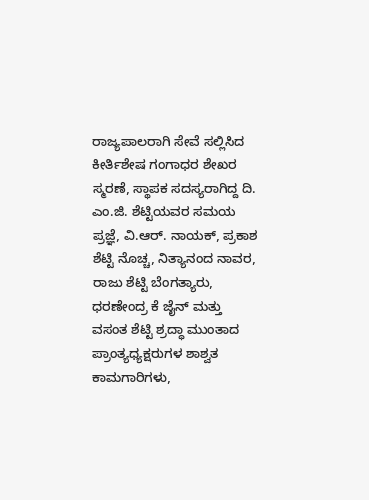ರಾಜ್ಯಪಾಲರಾಗಿ ಸೇವೆ ಸಲ್ಲಿಸಿದ ಕೀರ್ತಿಶೇಷ ಗಂಗಾಧರ ಶೇಖರ ಸ್ಮರಣೆ, ಸ್ಥಾಪಕ ಸದಸ್ಯರಾಗಿದ್ದ ದಿ. ಎಂ.ಜಿ. ಶೆಟ್ಟಿಯವರ ಸಮಯ ಪ್ರಜ್ಞೆ, ವಿ.ಆರ್. ನಾಯಕ್, ಪ್ರಕಾಶ ಶೆಟ್ಟಿ ನೊಚ್ಚ, ನಿತ್ಯಾನಂದ ನಾವರ, ರಾಜು ಶೆಟ್ಟಿ ಬೆಂಗತ್ಯಾರು, ಧರಣೇಂದ್ರ ಕೆ ಜೈನ್ ಮತ್ತು ವಸಂತ ಶೆಟ್ಟಿ ಶ್ರದ್ಧಾ ಮುಂತಾದ ಪ್ರಾಂತ್ಯಧ್ಯಕ್ಷರುಗಳ ಶಾಶ್ವತ ಕಾಮಗಾರಿಗಳು,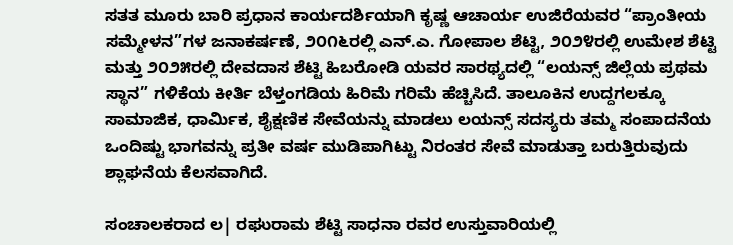ಸತತ ಮೂರು ಬಾರಿ ಪ್ರಧಾನ ಕಾರ್ಯದರ್ಶಿಯಾಗಿ ಕೃಷ್ಣ ಆಚಾರ್ಯ ಉಜಿರೆಯವರ “ಪ್ರಾಂತೀಯ ಸಮ್ಮೇಳನ”ಗಳ ಜನಾಕರ್ಷಣೆ, ೨೦೧೬ರಲ್ಲಿ ಎನ್.ಎ. ಗೋಪಾಲ ಶೆಟ್ಟಿ, ೨೦೨೪ರಲ್ಲಿ ಉಮೇಶ ಶೆಟ್ಟಿ ಮತ್ತು ೨೦೨೫ರಲ್ಲಿ ದೇವದಾಸ ಶೆಟ್ಟಿ ಹಿಬರೋಡಿ ಯವರ ಸಾರಥ್ಯದಲ್ಲಿ “ಲಯನ್ಸ್ ಜಿಲ್ಲೆಯ ಪ್ರಥಮ ಸ್ಥಾನ” ಗಳಿಕೆಯ ಕೀರ್ತಿ ಬೆಳ್ತಂಗಡಿಯ ಹಿರಿಮೆ ಗರಿಮೆ ಹೆಚ್ಚಿಸಿದೆ. ತಾಲೂಕಿನ ಉದ್ದಗಲಕ್ಕೂ ಸಾಮಾಜಿಕ, ಧಾರ್ಮಿಕ, ಶೈಕ್ಷಣಿಕ ಸೇವೆಯನ್ನು ಮಾಡಲು ಲಯನ್ಸ್ ಸದಸ್ಯರು ತಮ್ಮ ಸಂಪಾದನೆಯ ಒಂದಿಷ್ಟು ಭಾಗವನ್ನು ಪ್ರತೀ ವರ್ಷ ಮುಡಿಪಾಗಿಟ್ಟು ನಿರಂತರ ಸೇವೆ ಮಾಡುತ್ತಾ ಬರುತ್ತಿರುವುದು ಶ್ಲಾಘನೆಯ ಕೆಲಸವಾಗಿದೆ.

ಸಂಚಾಲಕರಾದ ಲ| ರಘುರಾಮ ಶೆಟ್ಟಿ ಸಾಧನಾ ರವರ ಉಸ್ತುವಾರಿಯಲ್ಲಿ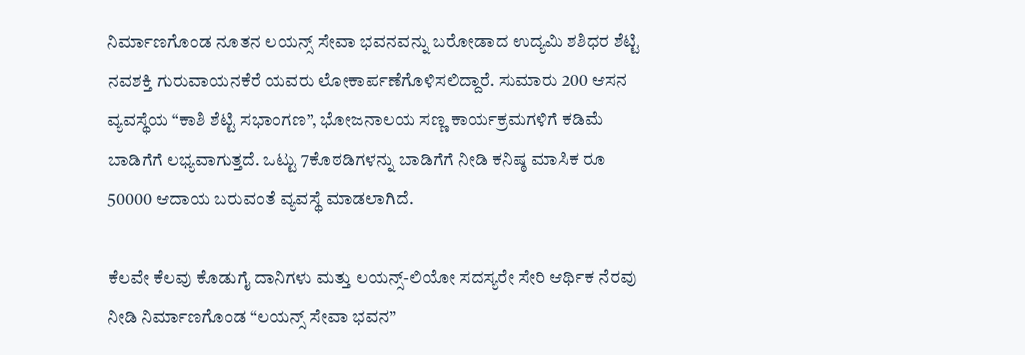ನಿರ್ಮಾಣಗೊಂಡ ನೂತನ ಲಯನ್ಸ್ ಸೇವಾ ಭವನವನ್ನು ಬರೋಡಾದ ಉದ್ಯಮಿ ಶಶಿಧರ ಶೆಟ್ಟಿ ನವಶಕ್ತಿ ಗುರುವಾಯನಕೆರೆ ಯವರು ಲೋಕಾರ್ಪಣೆಗೊಳಿಸಲಿದ್ದಾರೆ. ಸುಮಾರು 200 ಆಸನ ವ್ಯವಸ್ಥೆಯ “ಕಾಶಿ ಶೆಟ್ಟಿ ಸಭಾಂಗಣ”, ಭೋಜನಾಲಯ ಸಣ್ಣ ಕಾರ್ಯಕ್ರಮಗಳಿಗೆ ಕಡಿಮೆ ಬಾಡಿಗೆಗೆ ಲಭ್ಯವಾಗುತ್ತದೆ. ಒಟ್ಟು 7ಕೊಠಡಿಗಳನ್ನು ಬಾಡಿಗೆಗೆ ನೀಡಿ ಕನಿಷ್ಠ ಮಾಸಿಕ ರೂ 50000 ಆದಾಯ ಬರುವಂತೆ ವ್ಯವಸ್ಥೆ ಮಾಡಲಾಗಿದೆ.

ಕೆಲವೇ ಕೆಲವು ಕೊಡುಗೈ ದಾನಿಗಳು ಮತ್ತು ಲಯನ್ಸ್-ಲಿಯೋ ಸದಸ್ಯರೇ ಸೇರಿ ಆರ್ಥಿಕ ನೆರವು ನೀಡಿ ನಿರ್ಮಾಣಗೊಂಡ “ಲಯನ್ಸ್ ಸೇವಾ ಭವನ”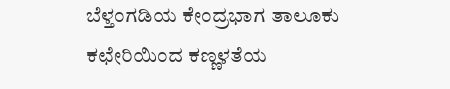ಬೆಳ್ತಂಗಡಿಯ ಕೇಂದ್ರಭಾಗ ತಾಲೂಕು ಕಛೇರಿಯಿಂದ ಕಣ್ಣಳತೆಯ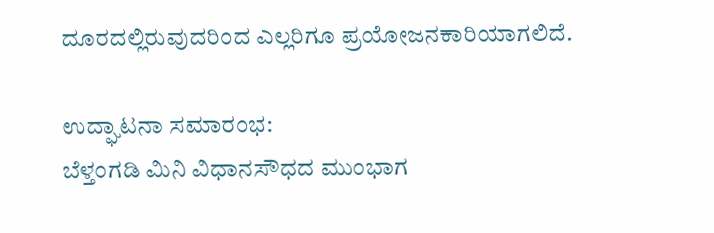ದೂರದಲ್ಲಿರುವುದರಿಂದ ಎಲ್ಲರಿಗೂ ಪ್ರಯೋಜನಕಾರಿಯಾಗಲಿದೆ.

ಉದ್ಘಾಟನಾ ಸಮಾರಂಭ:
ಬೆಳ್ತಂಗಡಿ ಮಿನಿ ವಿಧಾನಸೌಧದ ಮುಂಭಾಗ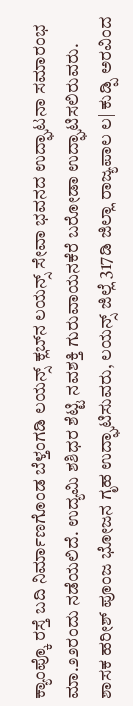ಕ್ಯಾಂಪ್ಕೊ ರಸ್ತೆ ಬದಿ ನಿರ್ಮಾಣಗೊಂಡ ಬೆಳ್ತಂಗಡಿ ಲಯನ್ಸ್ ಕ್ಲಬ್‌ನ ಲಯನ್ಸ್ ಸೇವಾ ಭವನದ ಉದ್ಘಾಟನಾ ಸಮಾರಂಭ ಮಾ.೨೨ರಂದು ನಡೆಯಲಿದೆ. ಉದ್ಯಮಿ ಶಶಿಧರ ಶೆಟ್ಟಿ ನವಶಕ್ತಿ ಗುರುವಾಯನಕೆರೆ ಬರೋಡಾ ಉದ್ಘಾಟಿಸಲಿರುವರು. ಶಾಸಕ ಹರೀಶ್ ಪೂಂಜ ಭೋಜನ ಗೃಹ ಉದ್ಘಾಟಿಸುವರು, ಲಯನ್ಸ್ ಜಿಲ್ಲೆ 317ಡಿ ಜಿಲ್ಲಾ ರಾಜ್ಯಪಾಲ ಲ| ಕುಡ್ಪಿ ಅರವಿಂದ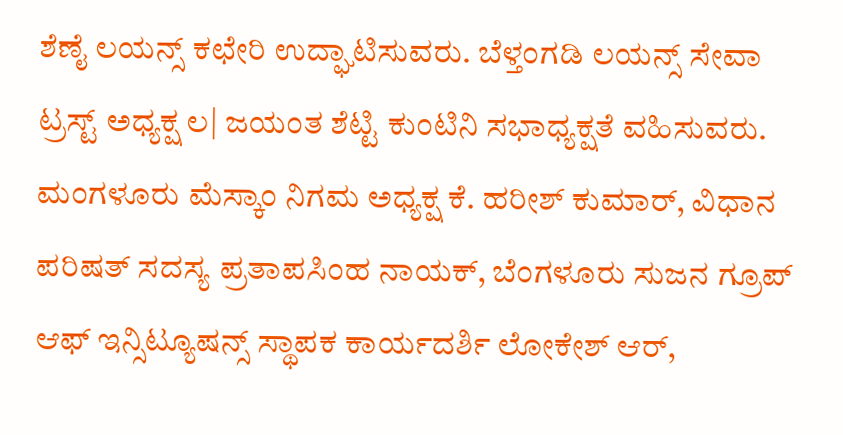ಶೆಣೈ ಲಯನ್ಸ್ ಕಛೇರಿ ಉದ್ಘಾಟಿಸುವರು. ಬೆಳ್ತಂಗಡಿ ಲಯನ್ಸ್ ಸೇವಾ ಟ್ರಸ್ಟ್ ಅಧ್ಯಕ್ಷ ಲ| ಜಯಂತ ಶೆಟ್ಟಿ ಕುಂಟಿನಿ ಸಭಾಧ್ಯಕ್ಷತೆ ವಹಿಸುವರು. ಮಂಗಳೂರು ಮೆಸ್ಕಾಂ ನಿಗಮ ಅಧ್ಯಕ್ಷ ಕೆ. ಹರೀಶ್ ಕುಮಾರ್, ವಿಧಾನ ಪರಿಷತ್ ಸದಸ್ಯ ಪ್ರತಾಪಸಿಂಹ ನಾಯಕ್, ಬೆಂಗಳೂರು ಸುಜನ ಗ್ರೂಪ್ ಆಫ್ ಇನ್ಸಿಟ್ಯೂಷನ್ಸ್ ಸ್ಥಾಪಕ ಕಾರ್ಯದರ್ಶಿ ಲೋಕೇಶ್ ಆರ್,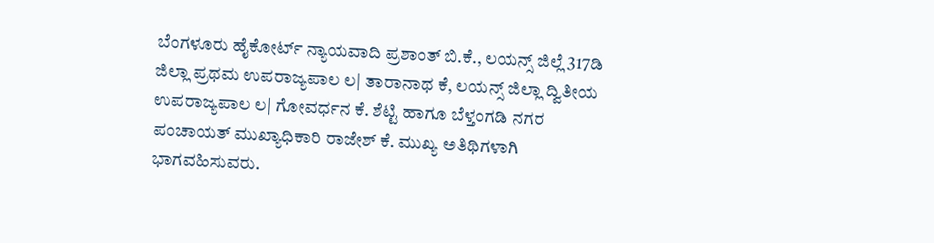ಬೆಂಗಳೂರು ಹೈಕೋರ್ಟ್ ನ್ಯಾಯವಾದಿ ಪ್ರಶಾಂತ್ ಬಿ.ಕೆ., ಲಯನ್ಸ್ ಜಿಲ್ಲೆ 317ಡಿ ಜಿಲ್ಲಾ ಪ್ರಥಮ ಉಪರಾಜ್ಯಪಾಲ ಲ| ತಾರಾನಾಥ ಕೆ, ಲಯನ್ಸ್ ಜಿಲ್ಲಾ ದ್ವಿತೀಯ ಉಪರಾಜ್ಯಪಾಲ ಲ| ಗೋವರ್ಧನ ಕೆ. ಶೆಟ್ಟಿ ಹಾಗೂ ಬೆಳ್ತಂಗಡಿ ನಗರ ಪಂಚಾಯತ್ ಮುಖ್ಯಾಧಿಕಾರಿ ರಾಜೇಶ್ ಕೆ. ಮುಖ್ಯ ಅತಿಥಿಗಳಾಗಿ ಭಾಗವಹಿಸುವರು.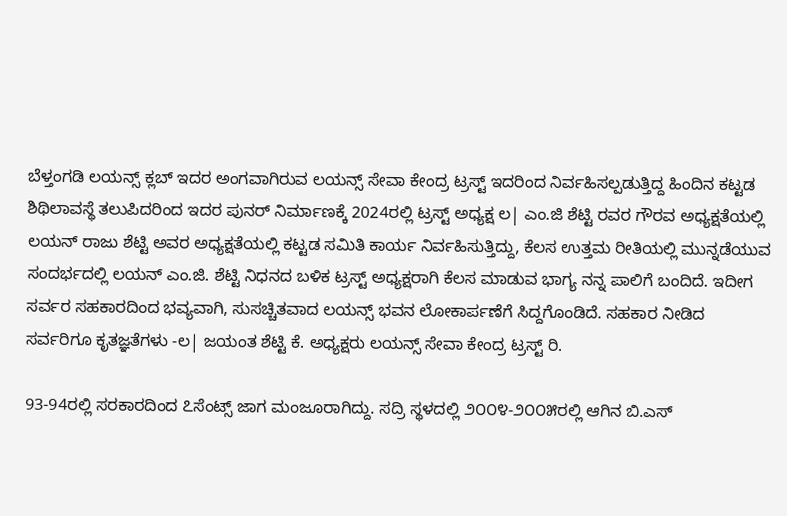ಬೆಳ್ತಂಗಡಿ ಲಯನ್ಸ್ ಕ್ಲಬ್ ಇದರ ಅಂಗವಾಗಿರುವ ಲಯನ್ಸ್ ಸೇವಾ ಕೇಂದ್ರ ಟ್ರಸ್ಟ್ ಇದರಿಂದ ನಿರ್ವಹಿಸಲ್ಪಡುತ್ತಿದ್ದ ಹಿಂದಿನ ಕಟ್ಟಡ ಶಿಥಿಲಾವಸ್ಥೆ ತಲುಪಿದರಿಂದ ಇದರ ಪುನರ್ ನಿರ್ಮಾಣಕ್ಕೆ 2024ರಲ್ಲಿ ಟ್ರಸ್ಟ್ ಅಧ್ಯಕ್ಷ ಲ| ಎಂ.ಜಿ ಶೆಟ್ಟಿ ರವರ ಗೌರವ ಅಧ್ಯಕ್ಷತೆಯಲ್ಲಿ ಲಯನ್ ರಾಜು ಶೆಟ್ಟಿ ಅವರ ಅಧ್ಯಕ್ಷತೆಯಲ್ಲಿ ಕಟ್ಟಡ ಸಮಿತಿ ಕಾರ್ಯ ನಿರ್ವಹಿಸುತ್ತಿದ್ದು, ಕೆಲಸ ಉತ್ತಮ ರೀತಿಯಲ್ಲಿ ಮುನ್ನಡೆಯುವ ಸಂದರ್ಭದಲ್ಲಿ ಲಯನ್ ಎಂ.ಜಿ. ಶೆಟ್ಟಿ ನಿಧನದ ಬಳಿಕ ಟ್ರಸ್ಟ್ ಅಧ್ಯಕ್ಷರಾಗಿ ಕೆಲಸ ಮಾಡುವ ಭಾಗ್ಯ ನನ್ನ ಪಾಲಿಗೆ ಬಂದಿದೆ. ಇದೀಗ ಸರ್ವರ ಸಹಕಾರದಿಂದ ಭವ್ಯವಾಗಿ, ಸುಸಚ್ಚಿತವಾದ ಲಯನ್ಸ್ ಭವನ ಲೋಕಾರ್ಪಣೆಗೆ ಸಿದ್ದಗೊಂಡಿದೆ. ಸಹಕಾರ ನೀಡಿದ ಸರ್ವರಿಗೂ ಕೃತಜ್ಞತೆಗಳು -ಲ| ಜಯಂತ ಶೆಟ್ಟಿ ಕೆ. ಅಧ್ಯಕ್ಷರು ಲಯನ್ಸ್ ಸೇವಾ ಕೇಂದ್ರ ಟ್ರಸ್ಟ್ ರಿ.

93-94ರಲ್ಲಿ ಸರಕಾರದಿಂದ ೭ಸೆಂಟ್ಸ್ ಜಾಗ ಮಂಜೂರಾಗಿದ್ದು. ಸದ್ರಿ ಸ್ಥಳದಲ್ಲಿ ೨೦೦೪-೨೦೦೫ರಲ್ಲಿ ಆಗಿನ ಬಿ.ಎಸ್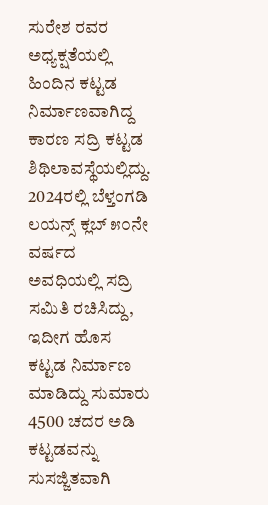ಸುರೇಶ ರವರ ಅಧ್ಯಕ್ಷತೆಯಲ್ಲಿ ಹಿಂದಿನ ಕಟ್ಟಡ ನಿರ್ಮಾಣವಾಗಿದ್ದ ಕಾರಣ ಸದ್ರಿ ಕಟ್ಟಡ ಶಿಥಿಲಾವಸ್ಥೆಯಲ್ಲಿದ್ದು. 2024ರಲ್ಲಿ ಬೆಳ್ತಂಗಡಿ ಲಯನ್ಸ್ ಕ್ಲಬ್ ೫೦ನೇ ವರ್ಷದ ಅವಧಿಯಲ್ಲಿ ಸದ್ರಿ ಸಮಿತಿ ರಚಿಸಿದ್ದು, ಇದೀಗ ಹೊಸ ಕಟ್ಟಡ ನಿರ್ಮಾಣ ಮಾಡಿದ್ದು ಸುಮಾರು 4500 ಚದರ ಅಡಿ ಕಟ್ಟಡವನ್ನು ಸುಸಜ್ಜಿತವಾಗಿ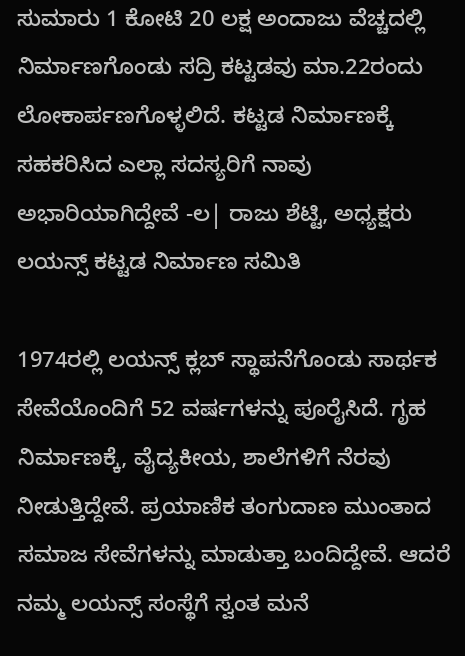ಸುಮಾರು 1 ಕೋಟಿ 20 ಲಕ್ಷ ಅಂದಾಜು ವೆಚ್ಚದಲ್ಲಿ ನಿರ್ಮಾಣಗೊಂಡು ಸದ್ರಿ ಕಟ್ಟಡವು ಮಾ.22ರಂದು ಲೋಕಾರ್ಪಣಗೊಳ್ಳಲಿದೆ. ಕಟ್ಟಡ ನಿರ್ಮಾಣಕ್ಕೆ ಸಹಕರಿಸಿದ ಎಲ್ಲಾ ಸದಸ್ಯರಿಗೆ ನಾವು ಅಭಾರಿಯಾಗಿದ್ದೇವೆ -ಲ| ರಾಜು ಶೆಟ್ಟಿ, ಅಧ್ಯಕ್ಷರು ಲಯನ್ಸ್ ಕಟ್ಟಡ ನಿರ್ಮಾಣ ಸಮಿತಿ

1974ರಲ್ಲಿ ಲಯನ್ಸ್ ಕ್ಲಬ್ ಸ್ಥಾಪನೆಗೊಂಡು ಸಾರ್ಥಕ ಸೇವೆಯೊಂದಿಗೆ 52 ವರ್ಷಗಳನ್ನು ಪೂರೈಸಿದೆ. ಗೃಹ ನಿರ್ಮಾಣಕ್ಕೆ, ವೈದ್ಯಕೀಯ, ಶಾಲೆಗಳಿಗೆ ನೆರವು ನೀಡುತ್ತಿದ್ದೇವೆ. ಪ್ರಯಾಣಿಕ ತಂಗುದಾಣ ಮುಂತಾದ ಸಮಾಜ ಸೇವೆಗಳನ್ನು ಮಾಡುತ್ತಾ ಬಂದಿದ್ದೇವೆ. ಆದರೆ ನಮ್ಮ ಲಯನ್ಸ್ ಸಂಸ್ಥೆಗೆ ಸ್ವಂತ ಮನೆ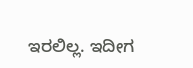ಇರಲಿಲ್ಲ. ಇದೀಗ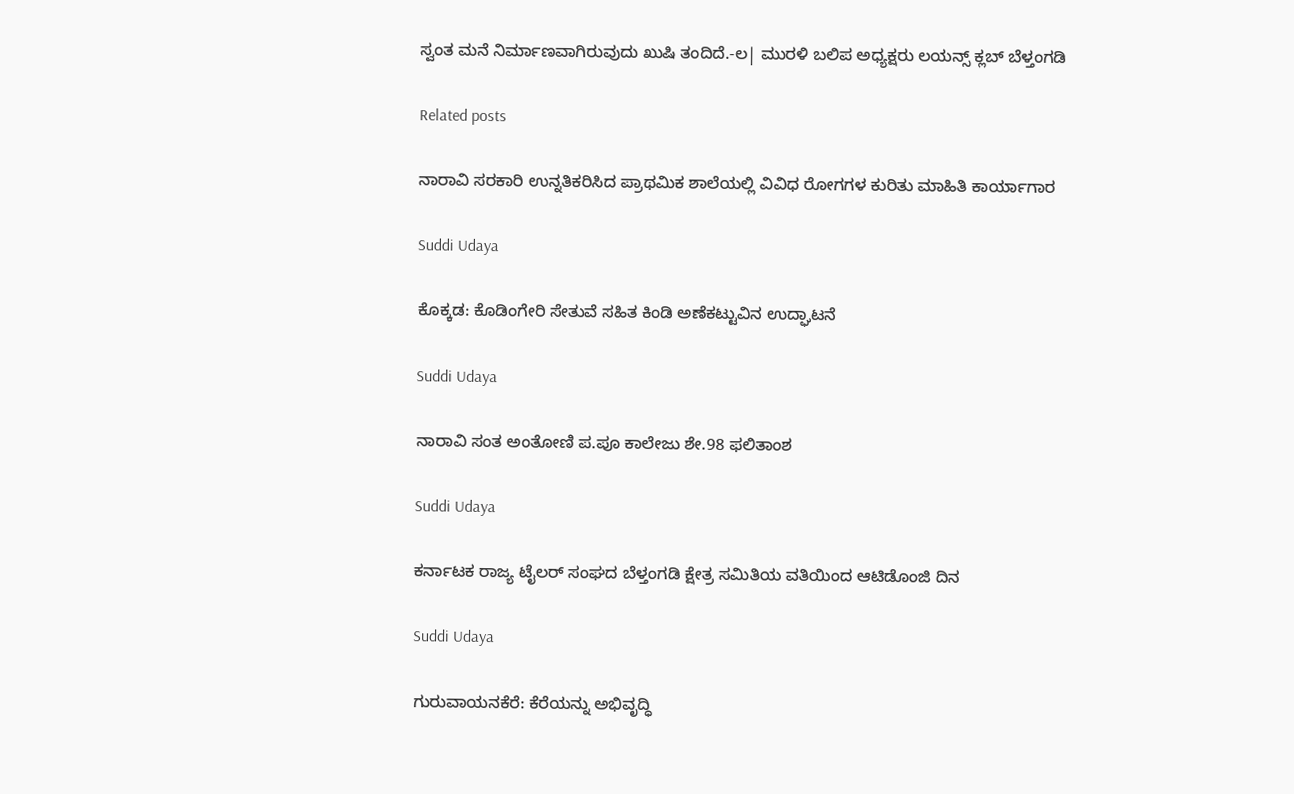ಸ್ವಂತ ಮನೆ ನಿರ್ಮಾಣವಾಗಿರುವುದು ಖುಷಿ ತಂದಿದೆ.-ಲ| ಮುರಳಿ ಬಲಿಪ ಅಧ್ಯಕ್ಷರು ಲಯನ್ಸ್ ಕ್ಲಬ್ ಬೆಳ್ತಂಗಡಿ

Related posts

ನಾರಾವಿ ಸರಕಾರಿ ಉನ್ನತಿಕರಿಸಿದ ಪ್ರಾಥಮಿಕ ಶಾಲೆಯಲ್ಲಿ ವಿವಿಧ ರೋಗಗಳ ಕುರಿತು ಮಾಹಿತಿ ಕಾರ್ಯಾಗಾರ

Suddi Udaya

ಕೊಕ್ಕಡ: ಕೊಡಿಂಗೇರಿ ಸೇತುವೆ ಸಹಿತ ಕಿಂಡಿ ಅಣೆಕಟ್ಟುವಿನ ಉದ್ಘಾಟನೆ

Suddi Udaya

ನಾರಾವಿ ಸಂತ ಅಂತೋಣಿ ಪ.ಪೂ ಕಾಲೇಜು ಶೇ.98 ಫಲಿತಾಂಶ

Suddi Udaya

ಕರ್ನಾಟಕ ರಾಜ್ಯ ಟೈಲರ್ ಸಂಘದ ಬೆಳ್ತಂಗಡಿ ಕ್ಷೇತ್ರ ಸಮಿತಿಯ ವತಿಯಿಂದ ಆಟಿಡೊಂಜಿ ದಿನ

Suddi Udaya

ಗುರುವಾಯನಕೆರೆ: ಕೆರೆಯನ್ನು ಅಭಿವೃದ್ಧಿ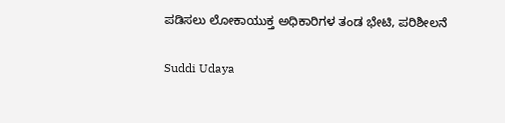ಪಡಿಸಲು ಲೋಕಾಯುಕ್ತ ಅಧಿಕಾರಿಗಳ ತಂಡ ಭೇಟಿ, ಪರಿಶೀಲನೆ

Suddi Udaya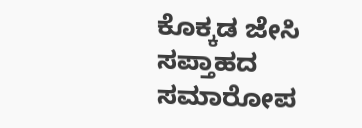ಕೊಕ್ಕಡ ಜೇಸಿ ಸಪ್ತಾಹದ ಸಮಾರೋಪ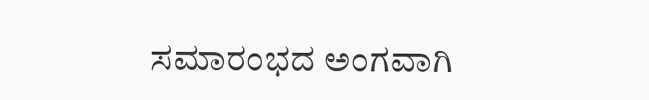ಸಮಾರಂಭದ ಅಂಗವಾಗಿ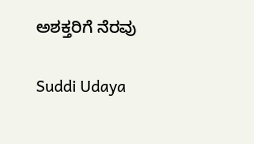ಅಶಕ್ತರಿಗೆ ನೆರವು

Suddi Udaya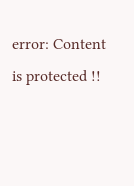error: Content is protected !!